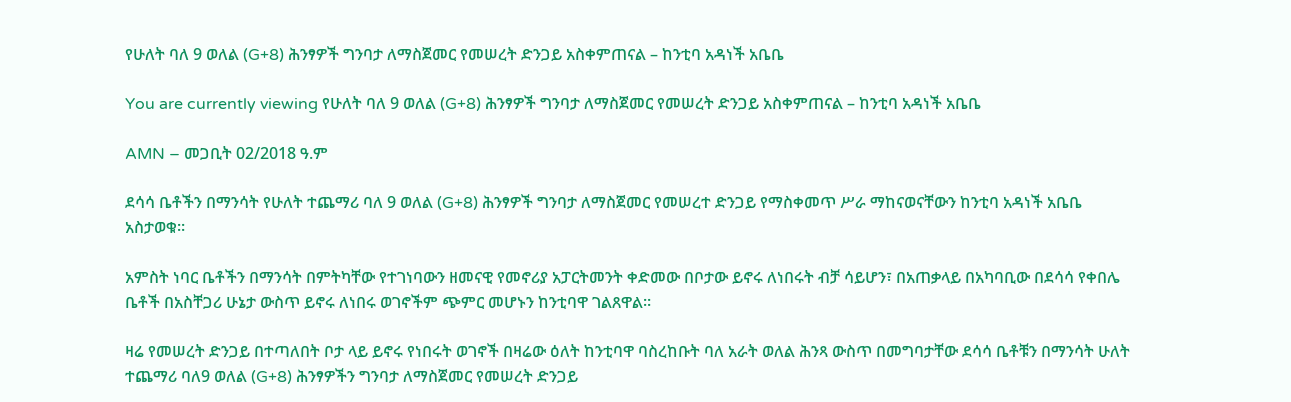የሁለት ባለ 9 ወለል (G+8) ሕንፃዎች ግንባታ ለማስጀመር የመሠረት ድንጋይ አስቀምጠናል – ከንቲባ አዳነች አቤቤ

You are currently viewing የሁለት ባለ 9 ወለል (G+8) ሕንፃዎች ግንባታ ለማስጀመር የመሠረት ድንጋይ አስቀምጠናል – ከንቲባ አዳነች አቤቤ

AMN – መጋቢት 02/2018 ዓ.ም

ደሳሳ ቤቶችን በማንሳት የሁለት ተጨማሪ ባለ 9 ወለል (G+8) ሕንፃዎች ግንባታ ለማስጀመር የመሠረተ ድንጋይ የማስቀመጥ ሥራ ማከናወናቸውን ከንቲባ አዳነች አቤቤ አስታወቁ።

አምስት ነባር ቤቶችን በማንሳት በምትካቸው የተገነባውን ዘመናዊ የመኖሪያ አፓርትመንት ቀድመው በቦታው ይኖሩ ለነበሩት ብቻ ሳይሆን፣ በአጠቃላይ በአካባቢው በደሳሳ የቀበሌ ቤቶች በአስቸጋሪ ሁኔታ ውስጥ ይኖሩ ለነበሩ ወገኖችም ጭምር መሆኑን ከንቲባዋ ገልጸዋል።

ዛሬ የመሠረት ድንጋይ በተጣለበት ቦታ ላይ ይኖሩ የነበሩት ወገኖች በዛሬው ዕለት ከንቲባዋ ባስረከቡት ባለ አራት ወለል ሕንጻ ውስጥ በመግባታቸው ደሳሳ ቤቶቹን በማንሳት ሁለት ተጨማሪ ባለ9 ወለል (G+8) ሕንፃዎችን ግንባታ ለማስጀመር የመሠረት ድንጋይ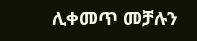ሊቀመጥ መቻሉን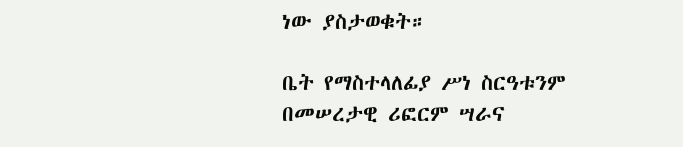ነው ያስታወቁት።

ቤት የማስተላለፊያ ሥነ ስርዓቱንም በመሠረታዊ ሪፎርም ሣራና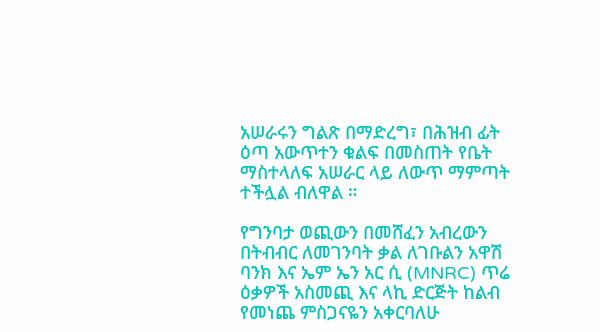አሠራሩን ግልጽ በማድረግ፣ በሕዝብ ፊት ዕጣ አውጥተን ቁልፍ በመስጠት የቤት ማስተላለፍ አሠራር ላይ ለውጥ ማምጣት ተችሏል ብለዋል ።

የግንባታ ወጪውን በመሸፈን አብረውን በትብብር ለመገንባት ቃል ለገቡልን አዋሽ ባንክ እና ኤም ኤን አር ሲ (MNRC) ጥሬ ዕቃዎች አስመጪ እና ላኪ ድርጅት ከልብ የመነጨ ምስጋናዬን አቀርባለሁ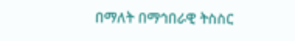በማለት በማኅበራዊ ትስስር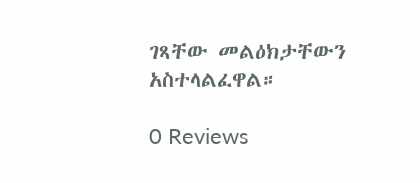ገጻቸው መልዕክታቸውን አስተላልፈዋል።

0 Reviews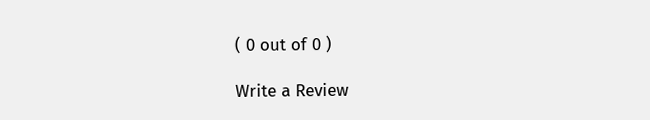( 0 out of 0 )

Write a Review